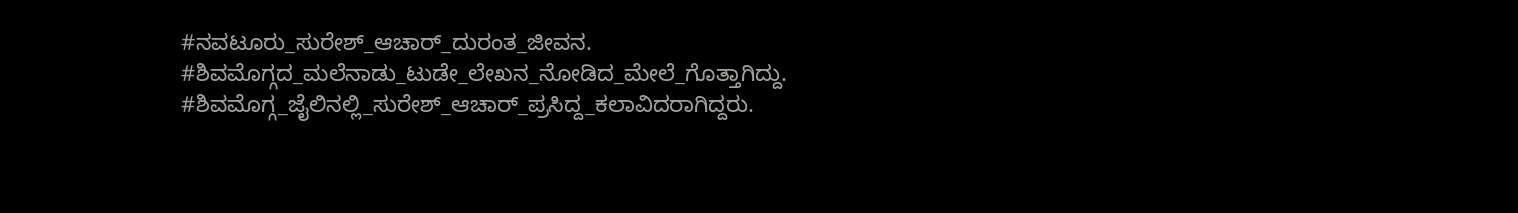#ನವಟೂರು_ಸುರೇಶ್_ಆಚಾರ್_ದುರಂತ_ಜೀವನ. #ಶಿವಮೊಗ್ಗದ_ಮಲೆನಾಡು_ಟುಡೇ_ಲೇಖನ_ನೋಡಿದ_ಮೇಲೆ_ಗೊತ್ತಾಗಿದ್ದು. #ಶಿವಮೊಗ್ಗ_ಜೈಲಿನಲ್ಲಿ_ಸುರೇಶ್_ಆಚಾರ್_ಪ್ರಸಿದ್ದ_ಕಲಾವಿದರಾಗಿದ್ದರು.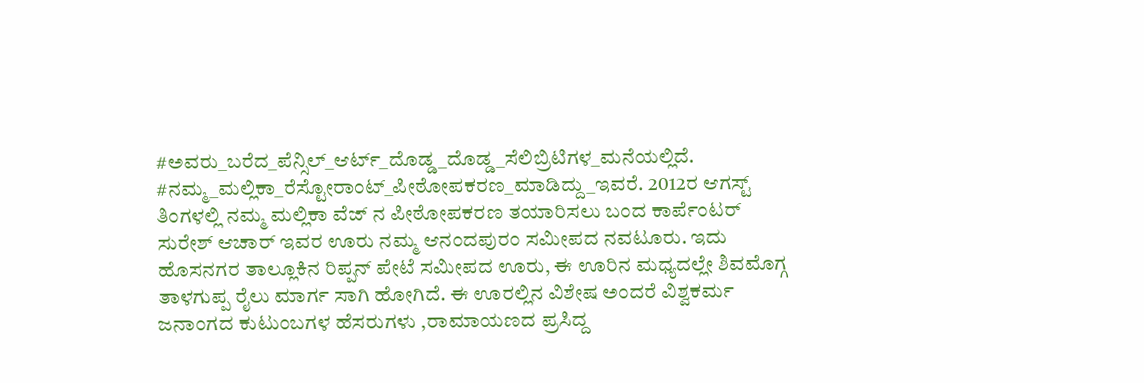#ಅವರು_ಬರೆದ_ಪೆನ್ಸಿಲ್_ಆರ್ಟ್_ದೊಡ್ಡ_ದೊಡ್ಡ_ಸೆಲಿಬ್ರಿಟಿಗಳ_ಮನೆಯಲ್ಲಿದೆ. #ನಮ್ಮ_ಮಲ್ಲಿಕಾ_ರೆಸ್ಟೋರಾಂಟ್_ಪೀಠೋಪಕರಣ_ಮಾಡಿದ್ದು_ಇವರೆ. 2012ರ ಆಗಸ್ಟ್ ತಿಂಗಳಲ್ಲಿ ನಮ್ಮ ಮಲ್ಲಿಕಾ ವೆಜ್ ನ ಪೀಠೋಪಕರಣ ತಯಾರಿಸಲು ಬಂದ ಕಾರ್ಪೆಂಟರ್ ಸುರೇಶ್ ಆಚಾರ್ ಇವರ ಊರು ನಮ್ಮ ಆನಂದಪುರಂ ಸಮೀಪದ ನವಟೂರು. ಇದು ಹೊಸನಗರ ತಾಲ್ಲೂಕಿನ ರಿಪ್ಪನ್ ಪೇಟೆ ಸಮೀಪದ ಊರು, ಈ ಊರಿನ ಮಧ್ಯದಲ್ಲೇ ಶಿವಮೊಗ್ಗ ತಾಳಗುಪ್ಪ ರೈಲು ಮಾರ್ಗ ಸಾಗಿ ಹೋಗಿದೆ. ಈ ಊರಲ್ಲಿನ ವಿಶೇಷ ಅಂದರೆ ವಿಶ್ವಕರ್ಮ ಜನಾಂಗದ ಕುಟುಂಬಗಳ ಹೆಸರುಗಳು ,ರಾಮಾಯಣದ ಪ್ರಸಿದ್ದ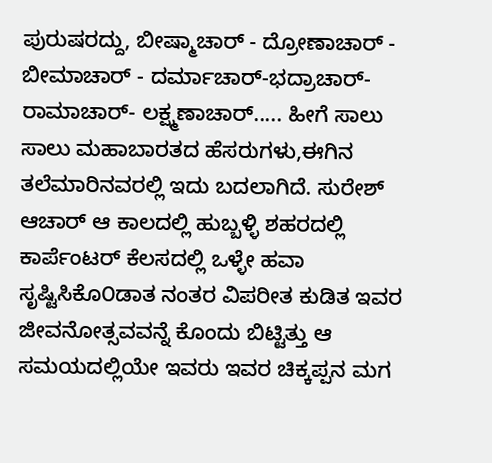ಪುರುಷರದ್ದು, ಬೀಷ್ಮಾಚಾರ್ - ದ್ರೋಣಾಚಾರ್ - ಬೀಮಾಚಾರ್ - ದರ್ಮಾಚಾರ್-ಭದ್ರಾಚಾರ್-ರಾಮಾಚಾರ್- ಲಕ್ಷ್ಮಣಾಚಾರ್..... ಹೀಗೆ ಸಾಲು ಸಾಲು ಮಹಾಬಾರತದ ಹೆಸರುಗಳು,ಈಗಿನ ತಲೆಮಾರಿನವರಲ್ಲಿ ಇದು ಬದಲಾಗಿದೆ. ಸುರೇಶ್ ಆಚಾರ್ ಆ ಕಾಲದಲ್ಲಿ ಹುಬ್ಬಳ್ಳಿ ಶಹರದಲ್ಲಿ ಕಾರ್ಪೆಂಟರ್ ಕೆಲಸದಲ್ಲಿ ಒಳ್ಳೇ ಹವಾ ಸೃಷ್ಟಿಸಿಕೊ೦ಡಾತ ನಂತರ ವಿಪರೀತ ಕುಡಿತ ಇವರ ಜೀವನೋತ್ಸವವನ್ನೆ ಕೊಂದು ಬಿಟ್ಟಿತ್ತು ಆ ಸಮಯದಲ್ಲಿಯೇ ಇವರು ಇವರ ಚಿಕ್ಕಪ್ಪನ ಮಗ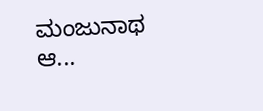ಮಂಜುನಾಥ ಆ...